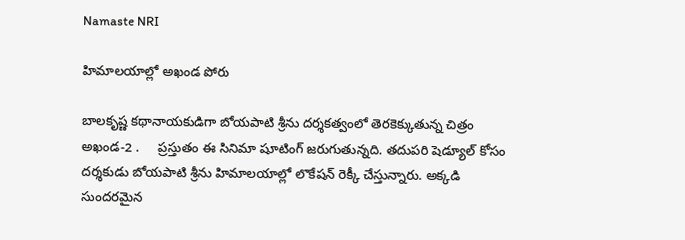Namaste NRI

హిమాలయాల్లో అఖండ పోరు

బాలకృష్ణ కథానాయకుడిగా బోయపాటి శ్రీను దర్శకత్వంలో తెరకెక్కుతున్న చిత్రం అఖండ-2 .     ప్రస్తుతం ఈ సినిమా షూటింగ్‌ జరుగుతున్నది. తదుపరి షెడ్యూల్‌ కోసం దర్శకుడు బోయపాటి శ్రీను హిమాలయాల్లో లొకేషన్‌ రెక్కీ చేస్తున్నారు. అక్కడి సుందరమైన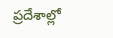ప్రదేశాల్లో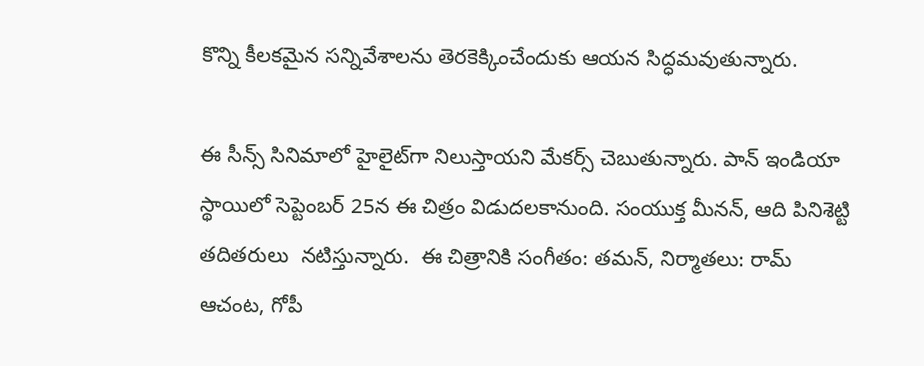కొన్ని కీలకమైన సన్నివేశాలను తెరకెక్కించేందుకు ఆయన సిద్ధమవుతున్నారు.

ఈ సీన్స్‌ సినిమాలో హైలైట్‌గా నిలుస్తాయని మేకర్స్‌ చెబుతున్నారు. పాన్‌ ఇండియా స్థాయిలో సెప్టెంబర్‌ 25న ఈ చిత్రం విడుదలకానుంది. సంయుక్త మీనన్‌, ఆది పినిశెట్టి తదితరులు  నటిస్తున్నారు.  ఈ చిత్రానికి సంగీతం: తమన్‌, నిర్మాతలు: రామ్‌ ఆచంట, గోపీ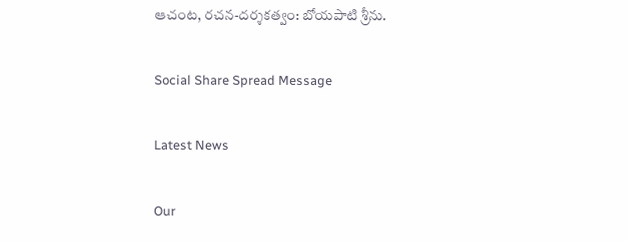ఆచంట, రచన-దర్శకత్వం: బోయపాటి శ్రీను.

Social Share Spread Message

Latest News

Our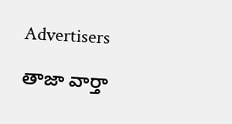Advertisers

తాజా వార్తా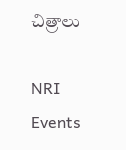చిత్రాలు

NRI Events